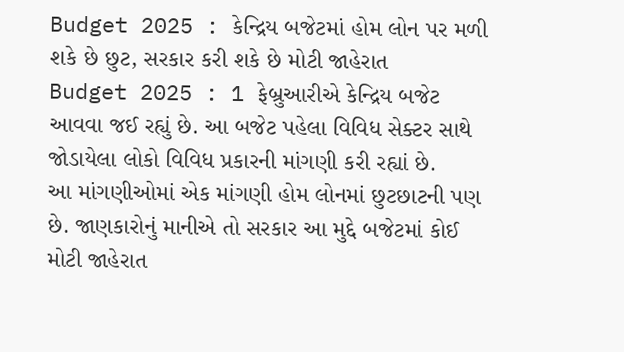Budget 2025 : કેન્દ્રિય બજેટમાં હોમ લોન પર મળી શકે છે છુટ, સરકાર કરી શકે છે મોટી જાહેરાત
Budget 2025 : 1 ફેબ્રુઆરીએ કેન્દ્રિય બજેટ આવવા જઈ રહ્યું છે. આ બજેટ પહેલા વિવિધ સેક્ટર સાથે જોડાયેલા લોકો વિવિધ પ્રકારની માંગણી કરી રહ્યાં છે.
આ માંગણીઓમાં એક માંગણી હોમ લોનમાં છુટછાટની પણ છે. જાણકારોનું માનીએ તો સરકાર આ મુદ્દે બજેટમાં કોઈ મોટી જાહેરાત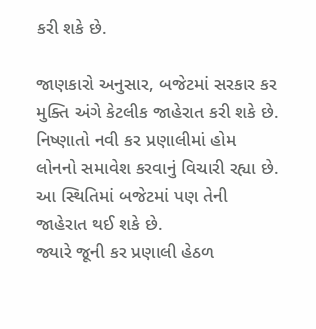કરી શકે છે.

જાણકારો અનુસાર, બજેટમાં સરકાર કર મુક્તિ અંગે કેટલીક જાહેરાત કરી શકે છે. નિષ્ણાતો નવી કર પ્રણાલીમાં હોમ લોનનો સમાવેશ કરવાનું વિચારી રહ્યા છે. આ સ્થિતિમાં બજેટમાં પણ તેની જાહેરાત થઈ શકે છે.
જ્યારે જૂની કર પ્રણાલી હેઠળ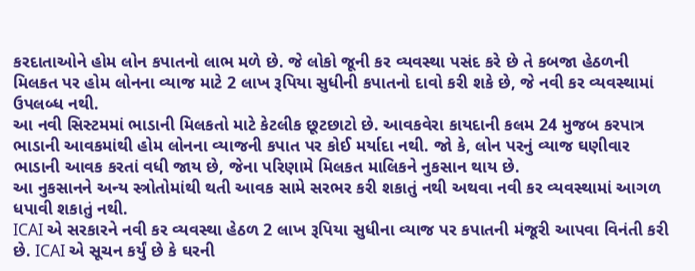કરદાતાઓને હોમ લોન કપાતનો લાભ મળે છે. જે લોકો જૂની કર વ્યવસ્થા પસંદ કરે છે તે કબજા હેઠળની મિલકત પર હોમ લોનના વ્યાજ માટે 2 લાખ રૂપિયા સુધીની કપાતનો દાવો કરી શકે છે, જે નવી કર વ્યવસ્થામાં ઉપલબ્ધ નથી.
આ નવી સિસ્ટમમાં ભાડાની મિલકતો માટે કેટલીક છૂટછાટો છે. આવકવેરા કાયદાની કલમ 24 મુજબ કરપાત્ર ભાડાની આવકમાંથી હોમ લોનના વ્યાજની કપાત પર કોઈ મર્યાદા નથી. જો કે, લોન પરનું વ્યાજ ઘણીવાર ભાડાની આવક કરતાં વધી જાય છે, જેના પરિણામે મિલકત માલિકને નુકસાન થાય છે.
આ નુકસાનને અન્ય સ્ત્રોતોમાંથી થતી આવક સામે સરભર કરી શકાતું નથી અથવા નવી કર વ્યવસ્થામાં આગળ ધપાવી શકાતું નથી.
ICAI એ સરકારને નવી કર વ્યવસ્થા હેઠળ 2 લાખ રૂપિયા સુધીના વ્યાજ પર કપાતની મંજૂરી આપવા વિનંતી કરી છે. ICAI એ સૂચન કર્યું છે કે ઘરની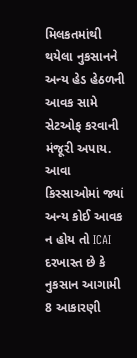મિલકતમાંથી થયેલા નુકસાનને અન્ય હેડ હેઠળની આવક સામે સેટઓફ કરવાની મંજૂરી અપાય.
આવા કિસ્સાઓમાં જ્યાં અન્ય કોઈ આવક ન હોય તો ICAI દરખાસ્ત છે કે નુકસાન આગામી 8 આકારણી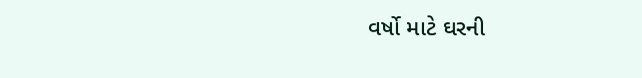વર્ષો માટે ઘરની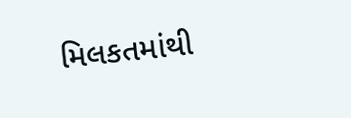મિલકતમાંથી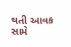થતી આવક સામે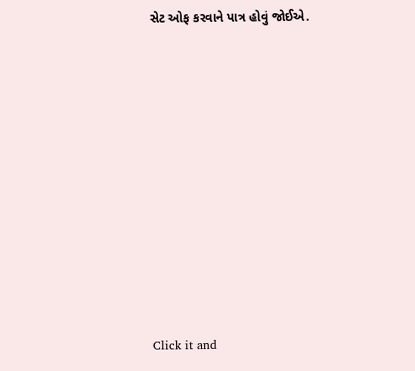સેટ ઓફ કરવાને પાત્ર હોવું જોઈએ.












Click it and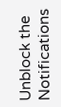Unblock the Notifications